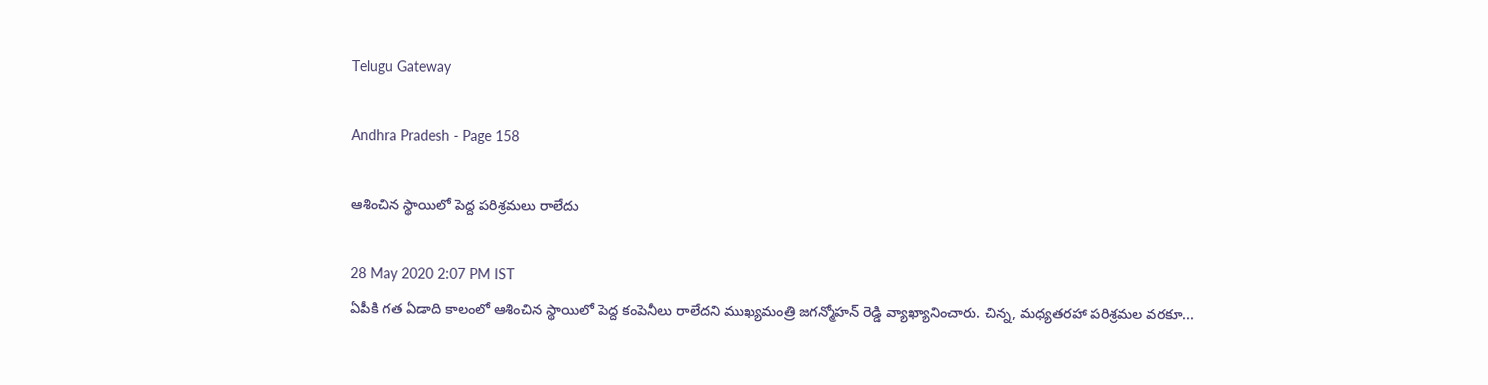Telugu Gateway

Andhra Pradesh - Page 158

ఆశించిన స్థాయిలో పెద్ద పరిశ్రమలు రాలేదు

28 May 2020 2:07 PM IST
ఏపీకి గత ఏడాది కాలంలో ఆశించిన స్థాయిలో పెద్ద కంపెనీలు రాలేదని ముఖ్యమంత్రి జగన్మోహన్ రెడ్డి వ్యాఖ్యానించారు. చిన్న, మధ్యతరహా పరిశ్రమల వరకూ...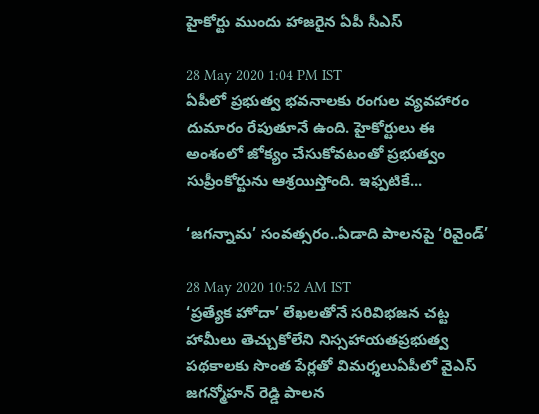హైకోర్టు ముందు హాజరైన ఏపీ సీఎస్

28 May 2020 1:04 PM IST
ఏపీలో ప్రభుత్వ భవనాలకు రంగుల వ్యవహారం దుమారం రేపుతూనే ఉంది. హైకోర్టులు ఈ అంశంలో జోక్యం చేసుకోవటంతో ప్రభుత్వం సుప్రీంకోర్టును ఆశ్రయిస్తోంది. ఇఫ్పటికే...

‘జగన్నామ’ సంవత్సరం..ఏడాది పాలనపై ‘రివైండ్’

28 May 2020 10:52 AM IST
‘ప్రత్యేక హోదా’ లేఖలతోనే సరివిభజన చట్ట హామీలు తెచ్చుకోలేని నిస్సహాయతప్రభుత్వ పథకాలకు సొంత పేర్లతో విమర్శలుఏపీలో వైఎస్ జగన్మోహన్ రెడ్డి పాలన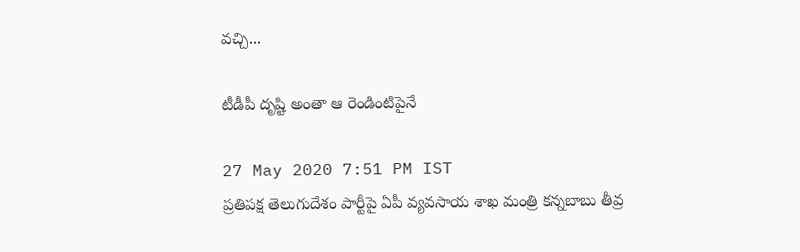వచ్చి...

టీడీపీ దృష్టి అంతా ఆ రెండింటిపైనే

27 May 2020 7:51 PM IST
ప్రతిపక్ష తెలుగుదేశం పార్టీపై ఏపీ వ్యవసాయ శాఖ మంత్రి కన్నబాబు తీవ్ర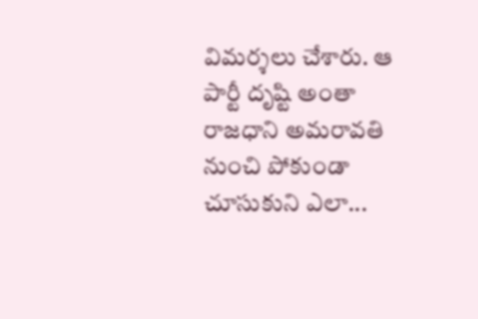విమర్శలు చేశారు. ఆ పార్టీ దృష్టి అంతా రాజధాని అమరావతి నుంచి పోకుండా చూసుకుని ఎలా...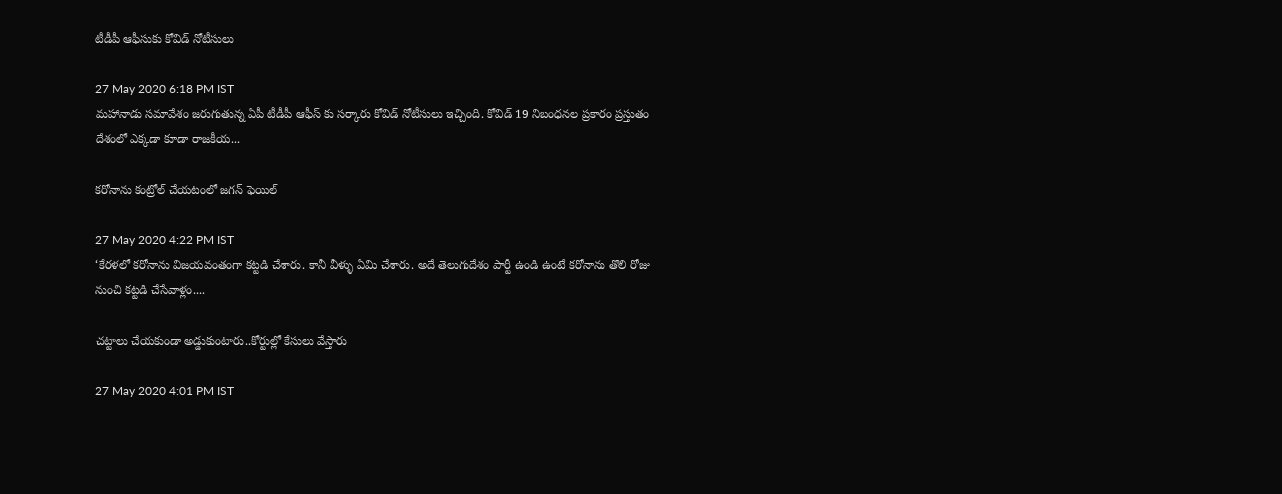టీడీపీ ఆఫీసుకు కోవిడ్ నోటీసులు

27 May 2020 6:18 PM IST
మహానాడు సమావేశం జరుగుతున్న ఏపీ టీడీపీ ఆఫీస్ కు సర్కారు కోవిడ్ నోటీసులు ఇచ్చింది. కోవిడ్ 19 నిబంధనల ప్రకారం ప్రస్తుతం దేశంలో ఎక్కడా కూడా రాజకీయ...

కరోనాను కంట్రోల్ చేయటంలో జగన్ ఫెయిల్

27 May 2020 4:22 PM IST
‘కేరళలో కరోనాను విజయవంతంగా కట్టడి చేశారు. కానీ వీళ్ళు ఏమి చేశారు. అదే తెలుగుదేశం పార్టీ ఉండి ఉంటే కరోనాను తొలి రోజు నుంచి కట్టడి చేసేవాళ్లం....

చట్టాలు చేయకుండా అడ్డుకుంటారు..కోర్టుల్లో కేసులు వేస్తారు

27 May 2020 4:01 PM IST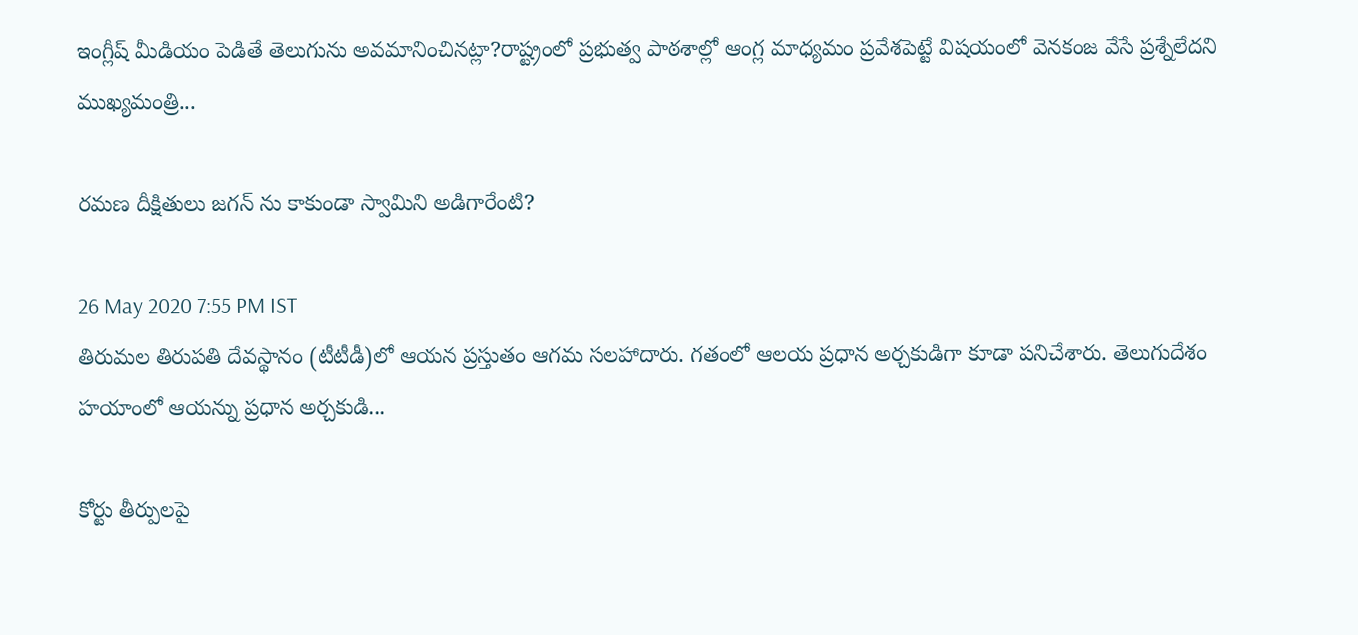ఇంగ్లీష్ మీడియం పెడితే తెలుగును అవమానించినట్లా?రాష్ట్రంలో ప్రభుత్వ పాఠశాల్లో ఆంగ్ల మాధ్యమం ప్రవేశపెట్టే విషయంలో వెనకంజ వేసే ప్రశ్నేలేదని ముఖ్యమంత్రి...

రమణ దీక్షితులు జగన్ ను కాకుండా స్వామిని అడిగారేంటి?

26 May 2020 7:55 PM IST
తిరుమల తిరుపతి దేవస్థానం (టీటీడీ)లో ఆయన ప్రస్తుతం ఆగమ సలహాదారు. గతంలో ఆలయ ప్రధాన అర్చకుడిగా కూడా పనిచేశారు. తెలుగుదేశం హయాంలో ఆయన్ను ప్రధాన అర్చకుడి...

కోర్టు తీర్పులపై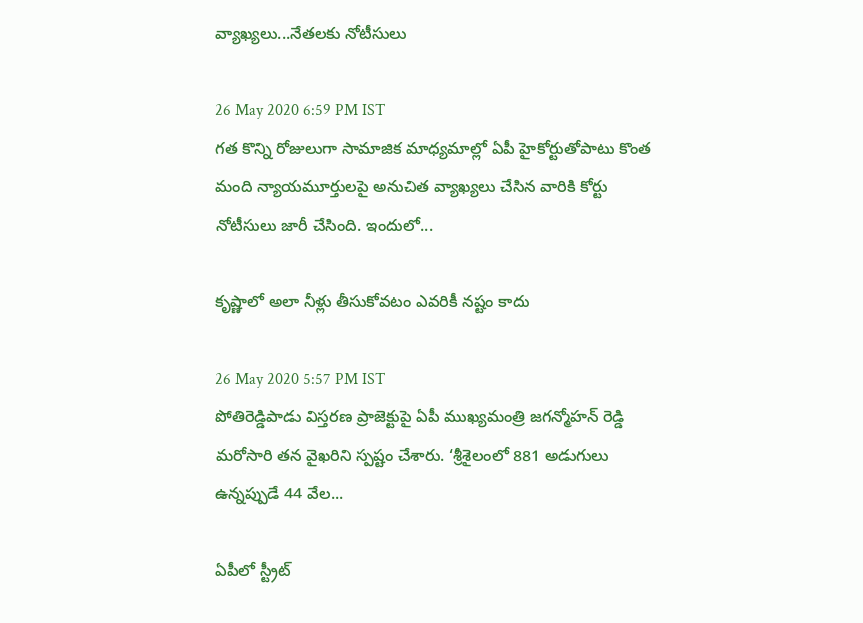వ్యాఖ్యలు...నేతలకు నోటీసులు

26 May 2020 6:59 PM IST
గత కొన్ని రోజులుగా సామాజిక మాధ్యమాల్లో ఏపీ హైకోర్టుతోపాటు కొంత మంది న్యాయమూర్తులపై అనుచిత వ్యాఖ్యలు చేసిన వారికి కోర్టు నోటీసులు జారీ చేసింది. ఇందులో...

కృష్ణాలో అలా నీళ్లు తీసుకోవటం ఎవరికీ నష్టం కాదు

26 May 2020 5:57 PM IST
పోతిరెడ్డిపాడు విస్తరణ ప్రాజెక్టుపై ఏపీ ముఖ్యమంత్రి జగన్మోహన్ రెడ్డి మరోసారి తన వైఖరిని స్పష్టం చేశారు. ‘శ్రీశైలంలో 881 అడుగులు ఉన్నప్పుడే 44 వేల...

ఏపీలో స్ట్రీట్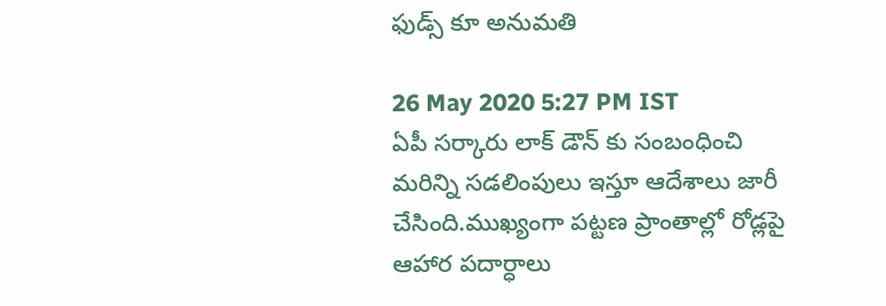ఫుడ్స్ కూ అనుమతి

26 May 2020 5:27 PM IST
ఏపీ సర్కారు లాక్ డౌన్ కు సంబంధించి మరిన్ని సడలింపులు ఇస్తూ ఆదేశాలు జారీ చేసింది.ముఖ్యంగా పట్టణ ప్రాంతాల్లో రోడ్లపై ఆహార పదార్ధాలు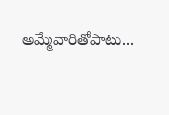అమ్మేవారితోపాటు...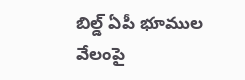బిల్డ్ ఏపీ భూముల వేలంపై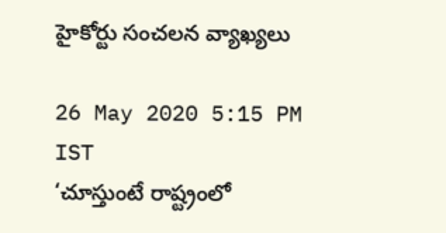హైకోర్టు సంచలన వ్యాఖ్యలు

26 May 2020 5:15 PM IST
‘చూస్తుంటే రాష్ట్రంలో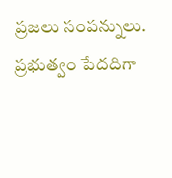ప్రజలు సంపన్నులు. ప్రభుత్వం పేదదిగా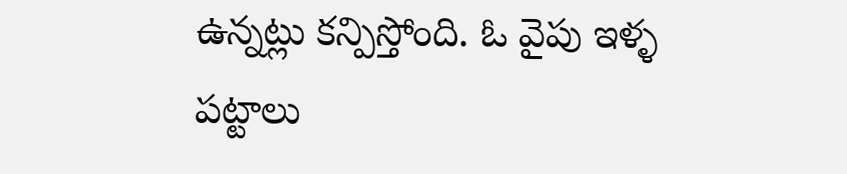ఉన్నట్లు కన్పిస్తోంది. ఓ వైపు ఇళ్ళ పట్టాలు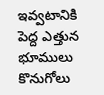ఇవ్వటానికి పెద్ద ఎత్తున భూములు కొనుగోలు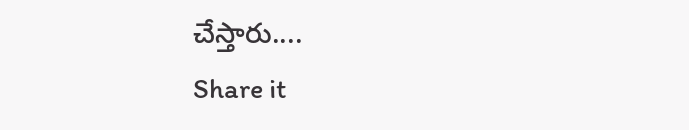చేస్తారు....
Share it